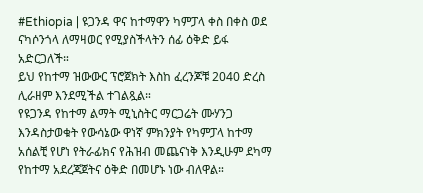#Ethiopia | ዩጋንዳ ዋና ከተማዋን ካምፓላ ቀስ በቀስ ወደ ናካሶንጎላ ለማዛወር የሚያስችላትን ሰፊ ዕቅድ ይፋ አድርጋለች።
ይህ የከተማ ዝውውር ፕሮጀክት እስከ ፈረንጆቹ 2040 ድረስ ሊራዘም እንደሚችል ተገልጿል።
የዩጋንዳ የከተማ ልማት ሚኒስትር ማርጋሬት ሙሃንጋ እንዳስታወቁት የውሳኔው ዋነኛ ምክንያት የካምፓላ ከተማ አሰልቺ የሆነ የትራፊክና የሕዝብ መጨናነቅ እንዲሁም ደካማ የከተማ አደረጃጀትና ዕቅድ በመሆኑ ነው ብለዋል።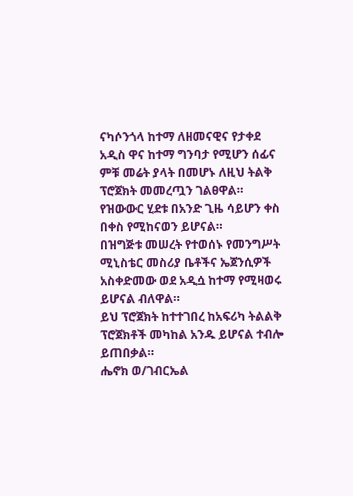ናካሶንጎላ ከተማ ለዘመናዊና የታቀደ አዲስ ዋና ከተማ ግንባታ የሚሆን ሰፊና ምቹ መሬት ያላት በመሆኑ ለዚህ ትልቅ ፕሮጀክት መመረጧን ገልፀዋል።
የዝውውር ሂደቱ በአንድ ጊዜ ሳይሆን ቀስ በቀስ የሚከናወን ይሆናል።
በዝግጅቱ መሠረት የተወሰኑ የመንግሥት ሚኒስቴር መስሪያ ቤቶችና ኤጀንሲዎች አስቀድመው ወደ አዲሷ ከተማ የሚዛወሩ ይሆናል ብለዋል።
ይህ ፕሮጀክት ከተተገበረ ከአፍሪካ ትልልቅ ፕሮጀክቶች መካከል አንዱ ይሆናል ተብሎ ይጠበቃል።
ሔኖክ ወ/ገብርኤል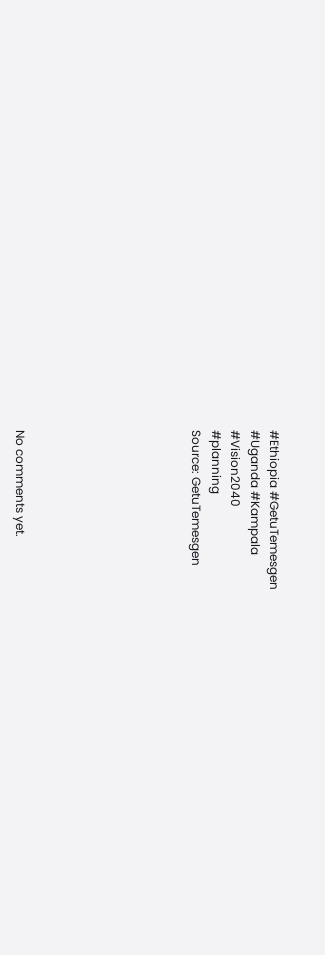#Ethiopia #GetuTemesgen
#Uganda #Kampala
#Vision2040
#planning
Source: GetuTemesgen








No comments yet.